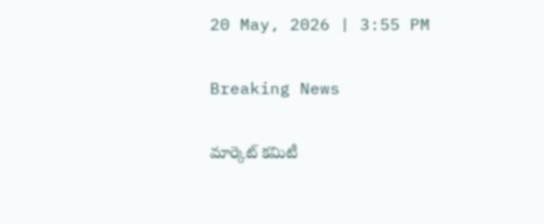20 May, 2026 | 3:55 PM

Breaking News

మార్కెట్ కమిటీ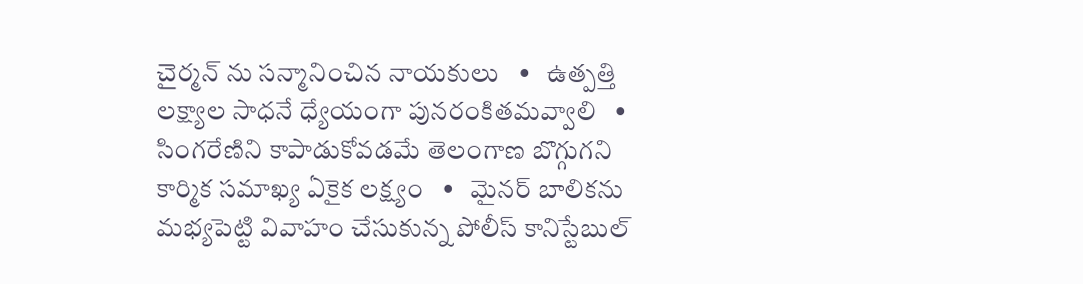చైర్మన్ ను సన్మానించిన నాయకులు   •   ఉత్పత్తి లక్ష్యాల సాధనే ధ్యేయంగా పునరంకితమవ్వాలి   •   సింగరేణిని కాపాడుకోవడమే తెలంగాణ బొగ్గుగని కార్మిక సమాఖ్య ఏకైక లక్ష్యం   •   మైనర్ బాలికను మభ్యపెట్టి వివాహం చేసుకున్న పోలీస్ కానిస్టేబుల్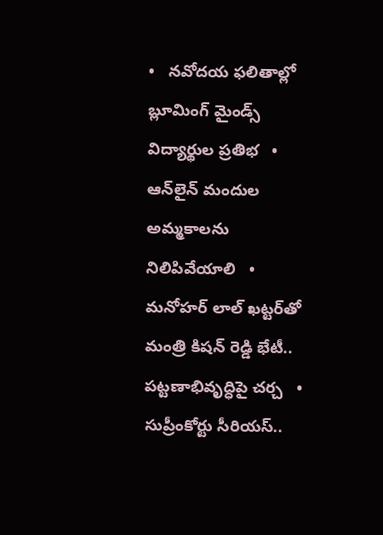•   నవోదయ ఫలితాల్లో బ్లూమింగ్ మైండ్స్ విద్యార్థుల ప్రతిభ   •   ఆన్‌లైన్ మందుల అమ్మకాలను నిలిపివేయాలి   •   మనోహర్ లాల్ ఖట్టర్‌తో మంత్రి కిషన్ రెడ్డి భేటీ.. పట్టణాభివృద్ధిపై చర్చ   •   సుప్రీంకోర్టు సీరియస్..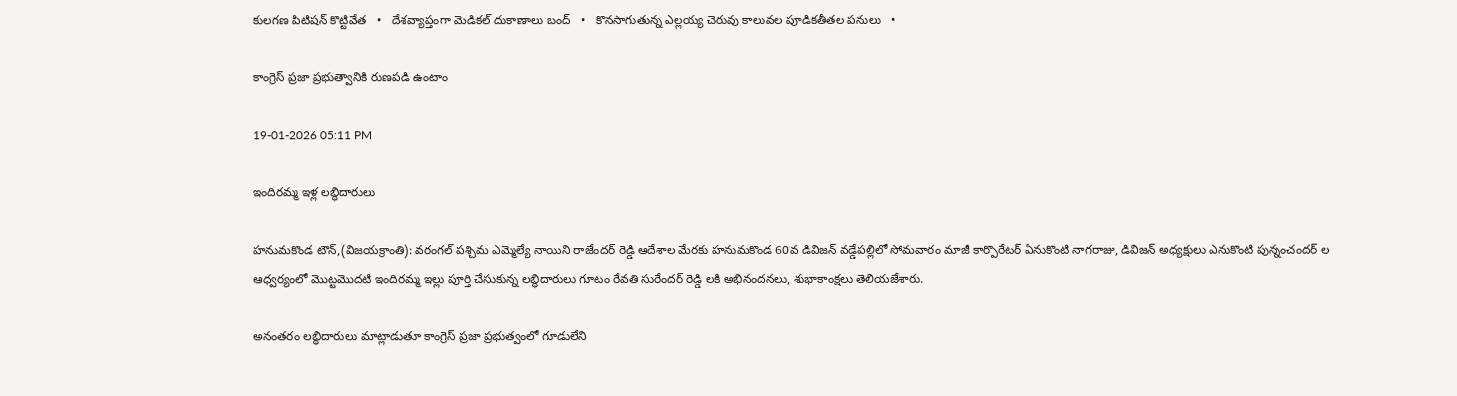కులగణ పిటిషన్‌ కొట్టివేత   •   దేశవ్యాప్తంగా మెడికల్ దుకాణాలు బంద్   •   కొనసాగుతున్న ఎల్లయ్య చెరువు కాలువల పూడికతీతల పనులు   •

కాంగ్రెస్ ప్రజా ప్రభుత్వానికి రుణపడి ఉంటాం

19-01-2026 05:11 PM

ఇందిరమ్మ ఇళ్ల లబ్ధిదారులు

హనుమకొండ టౌన్,(విజయక్రాంతి): వరంగల్ పశ్చిమ ఎమ్మెల్యే నాయిని రాజేందర్ రెడ్డి ఆదేశాల మేరకు హనుమకొండ 60వ డివిజన్ వడ్డేపల్లిలో సోమవారం మాజీ కార్పొరేటర్ ఏనుకొంటి నాగరాజు, డివిజన్ అధ్యక్షులు ఎనుకొంటి పున్నంచందర్ ల ఆధ్వర్యంలో మొట్టమొదటి ఇందిరమ్మ ఇల్లు పూర్తి చేసుకున్న లబ్ధిదారులు గూటం రేవతి సురేందర్ రెడ్డి లకి అభినందనలు, శుభాకాంక్షలు తెలియజేశారు.

అనంతరం లబ్ధిదారులు మాట్లాడుతూ కాంగ్రెస్ ప్రజా ప్రభుత్వంలో గూడులేని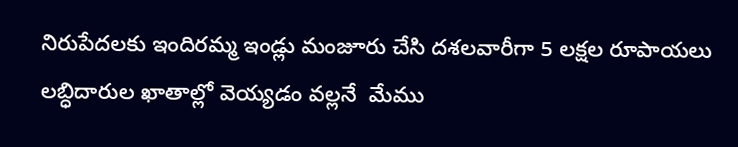నిరుపేదలకు ఇందిరమ్మ ఇండ్లు మంజూరు చేసి దశలవారీగా 5 లక్షల రూపాయలు లబ్ధిదారుల ఖాతాల్లో వెయ్యడం వల్లనే  మేము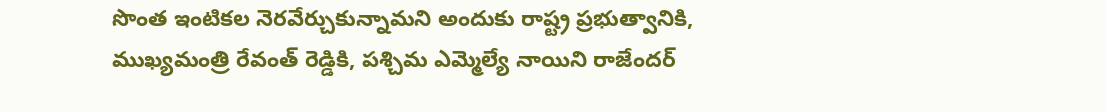సొంత ఇంటికల నెరవేర్చుకున్నామని అందుకు రాష్ట్ర ప్రభుత్వానికి, ముఖ్యమంత్రి రేవంత్ రెడ్డికి, పశ్చిమ ఎమ్మెల్యే నాయిని రాజేందర్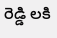రెడ్డి లకి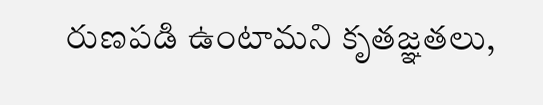రుణపడి ఉంటామని కృతజ్ఞతలు,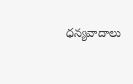ధన్యవాదాలు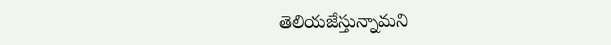తెలియజేస్తున్నామని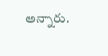అన్నారు.